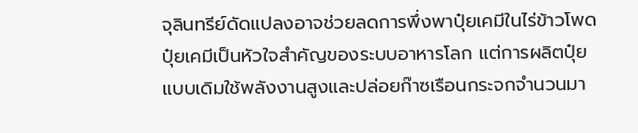จุลินทรีย์ดัดแปลงอาจช่วยลดการพึ่งพาปุ๋ยเคมีในไร่ข้าวโพด
ปุ๋ยเคมีเป็นหัวใจสำคัญของระบบอาหารโลก แต่การผลิตปุ๋ยแบบเดิมใช้พลังงานสูงและปล่อยก๊าซเรือนกระจกจำนวนมา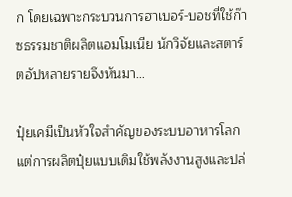ก โดยเฉพาะกระบวนการฮาเบอร์-บอชที่ใช้ก๊าซธรรมชาติผลิตแอมโมเนีย นักวิจัยและสตาร์ตอัปหลายรายจึงหันมา…

ปุ๋ยเคมีเป็นหัวใจสำคัญของระบบอาหารโลก แต่การผลิตปุ๋ยแบบเดิมใช้พลังงานสูงและปล่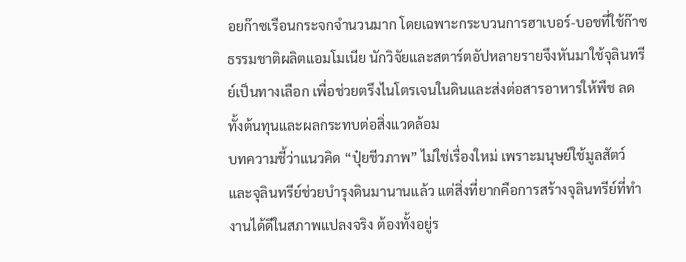อยก๊าซเรือนกระจกจำนวนมาก โดยเฉพาะกระบวนการฮาเบอร์-บอชที่ใช้ก๊าซธรรมชาติผลิตแอมโมเนีย นักวิจัยและสตาร์ตอัปหลายรายจึงหันมาใช้จุลินทรีย์เป็นทางเลือก เพื่อช่วยตรึงไนโตรเจนในดินและส่งต่อสารอาหารให้พืช ลดทั้งต้นทุนและผลกระทบต่อสิ่งแวดล้อม
บทความชี้ว่าแนวคิด “ปุ๋ยชีวภาพ” ไม่ใช่เรื่องใหม่ เพราะมนุษย์ใช้มูลสัตว์และจุลินทรีย์ช่วยบำรุงดินมานานแล้ว แต่สิ่งที่ยากคือการสร้างจุลินทรีย์ที่ทำงานได้ดีในสภาพแปลงจริง ต้องทั้งอยู่ร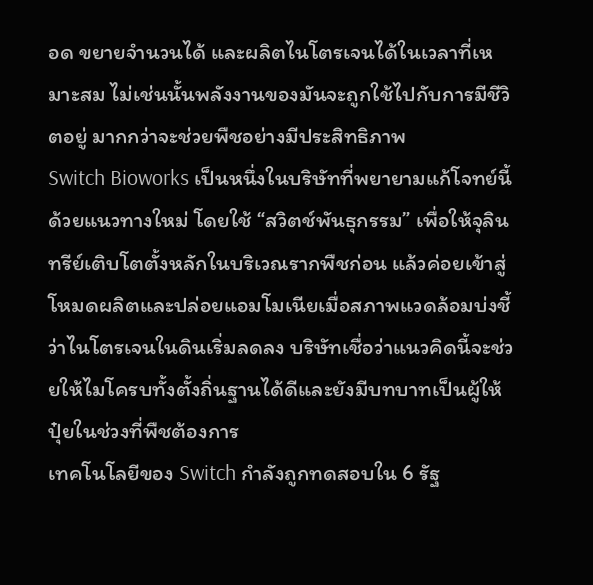อด ขยายจำนวนได้ และผลิตไนโตรเจนได้ในเวลาที่เหมาะสม ไม่เช่นนั้นพลังงานของมันจะถูกใช้ไปกับการมีชีวิตอยู่ มากกว่าจะช่วยพืชอย่างมีประสิทธิภาพ
Switch Bioworks เป็นหนึ่งในบริษัทที่พยายามแก้โจทย์นี้ด้วยแนวทางใหม่ โดยใช้ “สวิตช์พันธุกรรม” เพื่อให้จุลินทรีย์เติบโตตั้งหลักในบริเวณรากพืชก่อน แล้วค่อยเข้าสู่โหมดผลิตและปล่อยแอมโมเนียเมื่อสภาพแวดล้อมบ่งชี้ว่าไนโตรเจนในดินเริ่มลดลง บริษัทเชื่อว่าแนวคิดนี้จะช่วยให้ไมโครบทั้งตั้งถิ่นฐานได้ดีและยังมีบทบาทเป็นผู้ให้ปุ๋ยในช่วงที่พืชต้องการ
เทคโนโลยีของ Switch กำลังถูกทดสอบใน 6 รัฐ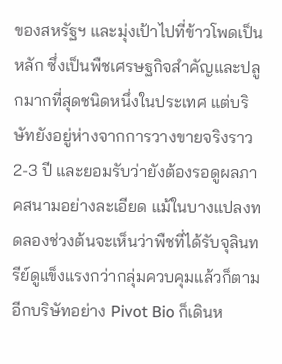ของสหรัฐฯ และมุ่งเป้าไปที่ข้าวโพดเป็นหลัก ซึ่งเป็นพืชเศรษฐกิจสำคัญและปลูกมากที่สุดชนิดหนึ่งในประเทศ แต่บริษัทยังอยู่ห่างจากการวางขายจริงราว 2-3 ปี และยอมรับว่ายังต้องรอดูผลภาคสนามอย่างละเอียด แม้ในบางแปลงทดลองช่วงต้นจะเห็นว่าพืชที่ได้รับจุลินทรีย์ดูแข็งแรงกว่ากลุ่มควบคุมแล้วก็ตาม
อีกบริษัทอย่าง Pivot Bio ก็เดินห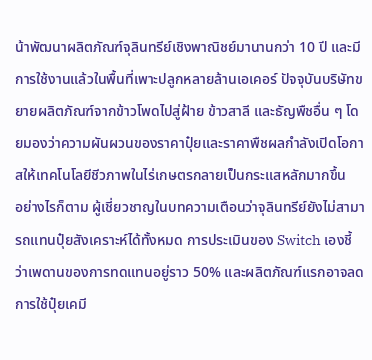น้าพัฒนาผลิตภัณฑ์จุลินทรีย์เชิงพาณิชย์มานานกว่า 10 ปี และมีการใช้งานแล้วในพื้นที่เพาะปลูกหลายล้านเอเคอร์ ปัจจุบันบริษัทขยายผลิตภัณฑ์จากข้าวโพดไปสู่ฝ้าย ข้าวสาลี และธัญพืชอื่น ๆ โดยมองว่าความผันผวนของราคาปุ๋ยและราคาพืชผลกำลังเปิดโอกาสให้เทคโนโลยีชีวภาพในไร่เกษตรกลายเป็นกระแสหลักมากขึ้น
อย่างไรก็ตาม ผู้เชี่ยวชาญในบทความเตือนว่าจุลินทรีย์ยังไม่สามารถแทนปุ๋ยสังเคราะห์ได้ทั้งหมด การประเมินของ Switch เองชี้ว่าเพดานของการทดแทนอยู่ราว 50% และผลิตภัณฑ์แรกอาจลดการใช้ปุ๋ยเคมี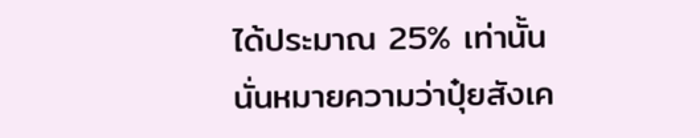ได้ประมาณ 25% เท่านั้น นั่นหมายความว่าปุ๋ยสังเค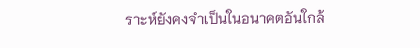ราะห์ยังคงจำเป็นในอนาคตอันใกล้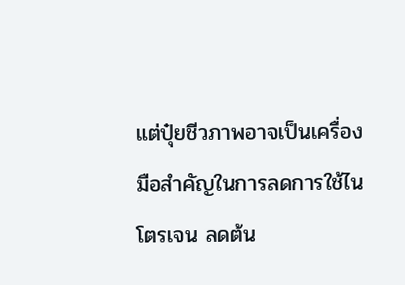แต่ปุ๋ยชีวภาพอาจเป็นเครื่องมือสำคัญในการลดการใช้ไนโตรเจน ลดต้น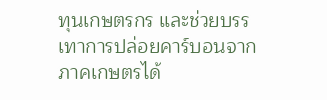ทุนเกษตรกร และช่วยบรรเทาการปล่อยคาร์บอนจากภาคเกษตรได้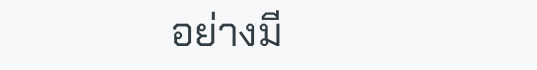อย่างมี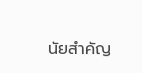นัยสำคัญ